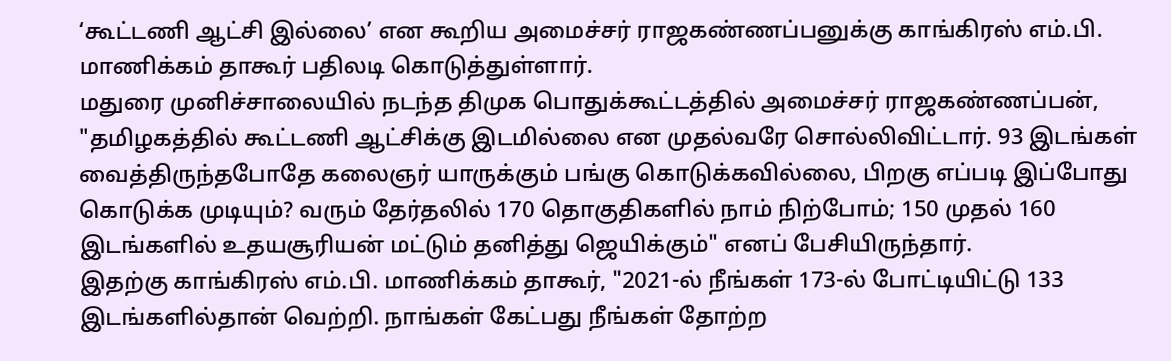‘கூட்டணி ஆட்சி இல்லை’ என கூறிய அமைச்சர் ராஜகண்ணப்பனுக்கு காங்கிரஸ் எம்.பி. மாணிக்கம் தாகூர் பதிலடி கொடுத்துள்ளார்.
மதுரை முனிச்சாலையில் நடந்த திமுக பொதுக்கூட்டத்தில் அமைச்சர் ராஜகண்ணப்பன், "தமிழகத்தில் கூட்டணி ஆட்சிக்கு இடமில்லை என முதல்வரே சொல்லிவிட்டார். 93 இடங்கள் வைத்திருந்தபோதே கலைஞர் யாருக்கும் பங்கு கொடுக்கவில்லை, பிறகு எப்படி இப்போது கொடுக்க முடியும்? வரும் தேர்தலில் 170 தொகுதிகளில் நாம் நிற்போம்; 150 முதல் 160 இடங்களில் உதயசூரியன் மட்டும் தனித்து ஜெயிக்கும்" எனப் பேசியிருந்தார்.
இதற்கு காங்கிரஸ் எம்.பி. மாணிக்கம் தாகூர், "2021-ல் நீங்கள் 173-ல் போட்டியிட்டு 133 இடங்களில்தான் வெற்றி. நாங்கள் கேட்பது நீங்கள் தோற்ற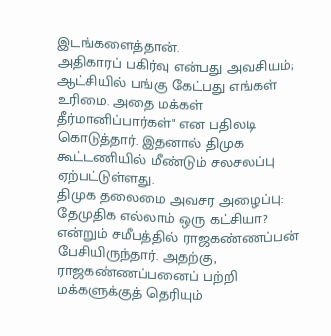இடங்களைத்தான்.
அதிகாரப் பகிர்வு என்பது அவசியம்; ஆட்சியில் பங்கு கேட்பது எங்கள் உரிமை. அதை மக்கள் தீர்மானிப்பார்கள்" என பதிலடி கொடுத்தார். இதனால் திமுக கூட்டணியில் மீண்டும் சலசலப்பு ஏற்பட்டுள்ளது.
திமுக தலைமை அவசர அழைப்பு: தேமுதிக எல்லாம் ஒரு கட்சியா? என்றும் சமீபத்தில் ராஜகண்ணப்பன் பேசியிருந்தார். அதற்கு, ராஜகண்ணப்பனைப் பற்றி மக்களுக்குத் தெரியும்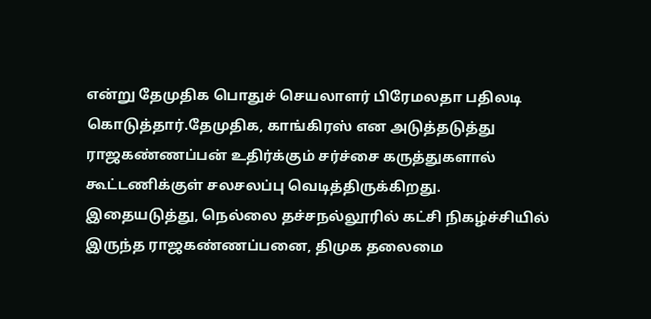என்று தேமுதிக பொதுச் செயலாளர் பிரேமலதா பதிலடி கொடுத்தார்.தேமுதிக, காங்கிரஸ் என அடுத்தடுத்து ராஜகண்ணப்பன் உதிர்க்கும் சர்ச்சை கருத்துகளால் கூட்டணிக்குள் சலசலப்பு வெடித்திருக்கிறது.
இதையடுத்து, நெல்லை தச்சநல்லூரில் கட்சி நிகழ்ச்சியில் இருந்த ராஜகண்ணப்பனை, திமுக தலைமை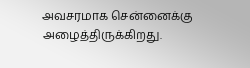அவசரமாக சென்னைக்கு அழைத்திருக்கிறது.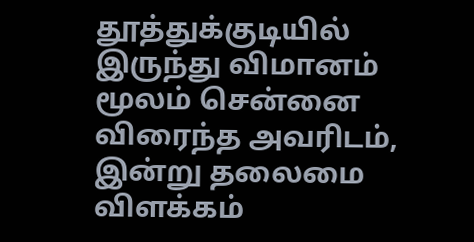தூத்துக்குடியில் இருந்து விமானம் மூலம் சென்னை விரைந்த அவரிடம், இன்று தலைமை விளக்கம்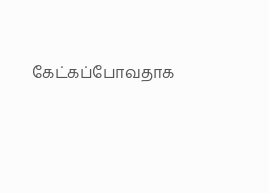கேட்கப்போவதாக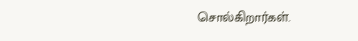சொல்கிறார்கள்.